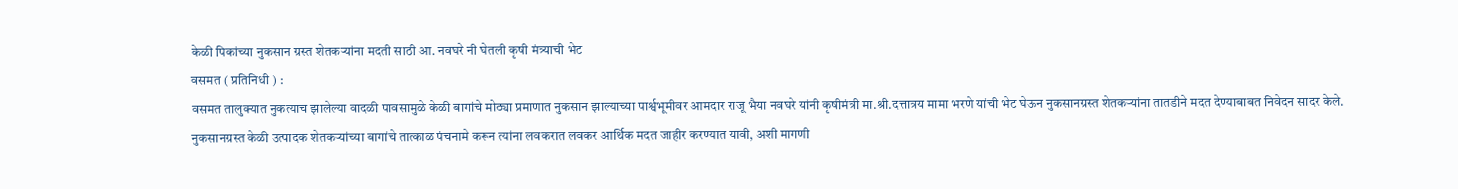केळी पिकांच्या नुकसान ग्रस्त शेतकऱ्यांना मदती साठी आ. नवघरे नी घेतली कृषी मंत्र्याची भेट
वसमत ( प्रतिनिधी ) :
वसमत तालुक्यात नुकत्याच झालेल्या वादळी पावसामुळे केळी बागांचे मोठ्या प्रमाणात नुकसान झाल्याच्या पार्श्वभूमीवर आमदार राजू भैया नवघरे यांनी कृषीमंत्री मा.श्री.दत्तात्रय मामा भरणे यांची भेट घेऊन नुकसानग्रस्त शेतकऱ्यांना तातडीने मदत देण्याबाबत निवेदन सादर केले.
नुकसानग्रस्त केळी उत्पादक शेतकऱ्यांच्या बागांचे तात्काळ पंचनामे करून त्यांना लवकरात लवकर आर्थिक मदत जाहीर करण्यात यावी, अशी मागणी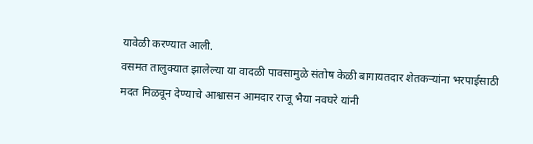यावेळी करण्यात आली.
वसमत तालुक्यात झालेल्या या वादळी पावसामुळे संतोष केळी बागायतदार शेतकऱ्यांना भरपाईसाठी मदत मिळवून देण्याचे आश्वासन आमदार राजू भैया नवघरे यांनी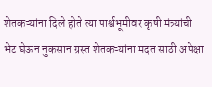शेतकऱ्यांना दिले होते त्या पार्श्वभूमीवर कृषी मंत्र्यांची भेट घेऊन नुकसान ग्रस्त शेतकऱ्यांना मदत साठी अपेक्षा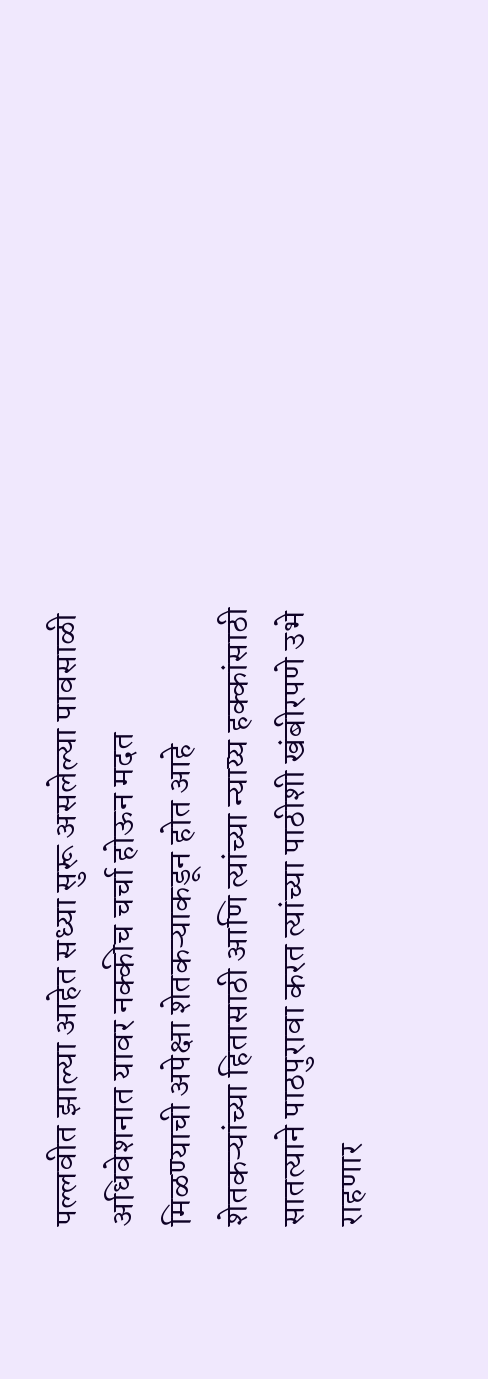पल्लवीत झाल्या आहेत सध्या सुरू असलेल्या पावसाळी अधिवेशनात यावर नक्कीच चर्चा होऊन मदत मिळण्याची अपेक्षा शेतकऱ्याकडून होत आहे
शेतकऱ्यांच्या हितासाठी आणि त्यांच्या न्याय्य हक्कांसाठी सातत्याने पाठपुरावा करत त्यांच्या पाठीशी खंबीरपणे उभे राहणार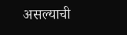असल्याची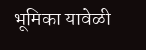भूमिका यावेळी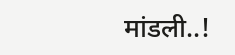मांडली..!